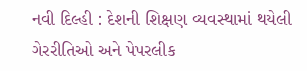નવી દિલ્હી : દેશની શિક્ષણ વ્યવસ્થામાં થયેલી ગેરરીતિઓ અને પેપરલીક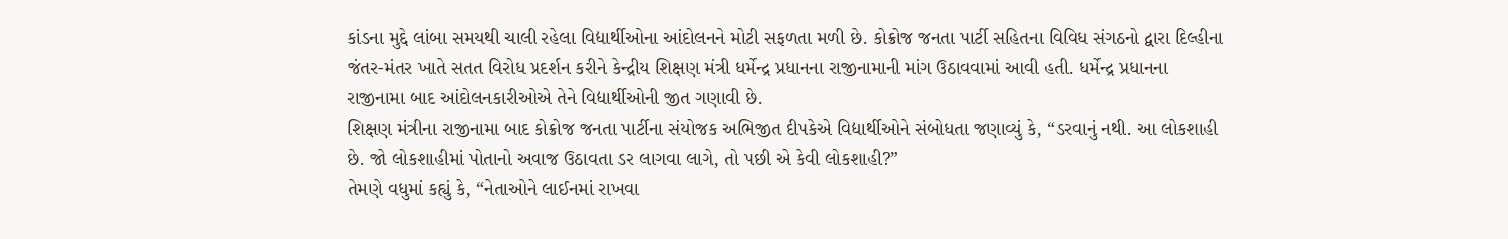કાંડના મુદ્દે લાંબા સમયથી ચાલી રહેલા વિદ્યાર્થીઓના આંદોલનને મોટી સફળતા મળી છે. કોક્રોજ જનતા પાર્ટી સહિતના વિવિધ સંગઠનો દ્વારા દિલ્હીના જંતર-મંતર ખાતે સતત વિરોધ પ્રદર્શન કરીને કેન્દ્રીય શિક્ષણ મંત્રી ધર્મેન્દ્ર પ્રધાનના રાજીનામાની માંગ ઉઠાવવામાં આવી હતી. ધર્મેન્દ્ર પ્રધાનના રાજીનામા બાદ આંદોલનકારીઓએ તેને વિદ્યાર્થીઓની જીત ગણાવી છે.
શિક્ષણ મંત્રીના રાજીનામા બાદ કોક્રોજ જનતા પાર્ટીના સંયોજક અભિજીત દીપકેએ વિદ્યાર્થીઓને સંબોધતા જણાવ્યું કે, “ડરવાનું નથી. આ લોકશાહી છે. જો લોકશાહીમાં પોતાનો અવાજ ઉઠાવતા ડર લાગવા લાગે, તો પછી એ કેવી લોકશાહી?”
તેમણે વધુમાં કહ્યું કે, “નેતાઓને લાઈનમાં રાખવા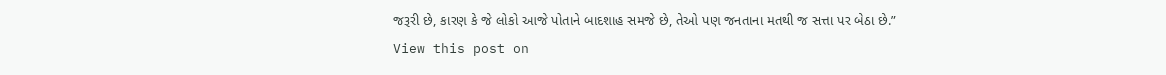જરૂરી છે, કારણ કે જે લોકો આજે પોતાને બાદશાહ સમજે છે, તેઓ પણ જનતાના મતથી જ સત્તા પર બેઠા છે.”
View this post on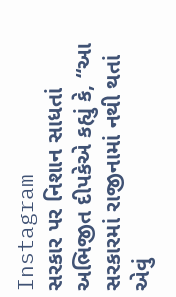Instagram
સરકાર પર નિશાન સાધતાં અભિજીત દીપકેએ કહ્યું કે, “આ સરકારમાં રાજીનામાં નથી થતાં એવું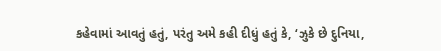કહેવામાં આવતું હતું, પરંતુ અમે કહી દીધું હતું કે, ‘ઝુકે છે દુનિયા,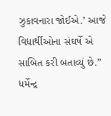ઝુકાવનારા જોઈએ.’ આજે વિદ્યાર્થીઓના સંઘર્ષે એ સાબિત કરી બતાવ્યું છે.” ધર્મેન્દ્ર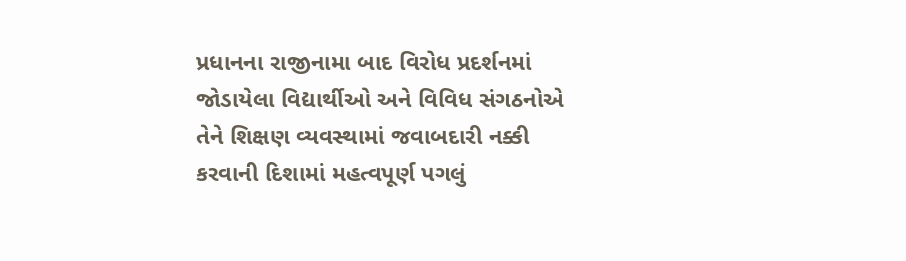પ્રધાનના રાજીનામા બાદ વિરોધ પ્રદર્શનમાં જોડાયેલા વિદ્યાર્થીઓ અને વિવિધ સંગઠનોએ તેને શિક્ષણ વ્યવસ્થામાં જવાબદારી નક્કી કરવાની દિશામાં મહત્વપૂર્ણ પગલું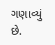ગણાવ્યું છે.